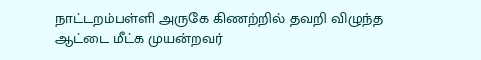நாட்டறம்பள்ளி அருகே கிணற்றில் தவறி விழுந்த ஆட்டை மீட்க முயன்றவர்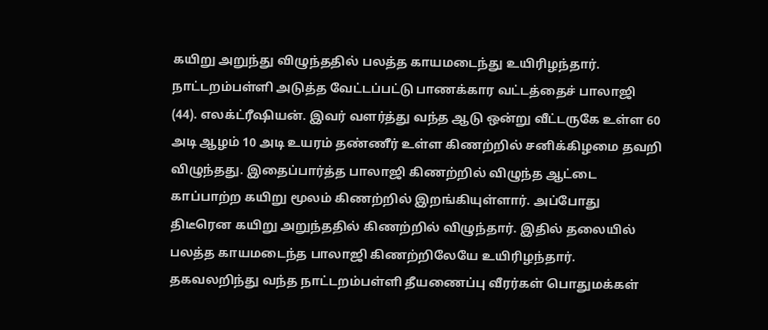கயிறு அறுந்து விழுந்ததில் பலத்த காயமடைந்து உயிரிழந்தார். நாட்டறம்பள்ளி அடுத்த வேட்டப்பட்டு பாணக்கார வட்டத்தைச் பாலாஜி (44). எலக்ட்ரீஷியன். இவர் வளர்த்து வந்த ஆடு ஒன்று வீட்டருகே உள்ள 60 அடி ஆழம் 10 அடி உயரம் தண்ணீர் உள்ள கிணற்றில் சனிக்கிழமை தவறி விழுந்தது. இதைப்பார்த்த பாலாஜி கிணற்றில் விழுந்த ஆட்டை காப்பாற்ற கயிறு மூலம் கிணற்றில் இறங்கியுள்ளார். அப்போது திடீரென கயிறு அறுந்ததில் கிணற்றில் விழுந்தார். இதில் தலையில் பலத்த காயமடைந்த பாலாஜி கிணற்றிலேயே உயிரிழந்தார். தகவலறிந்து வந்த நாட்டறம்பள்ளி தீயணைப்பு வீரர்கள் பொதுமக்கள்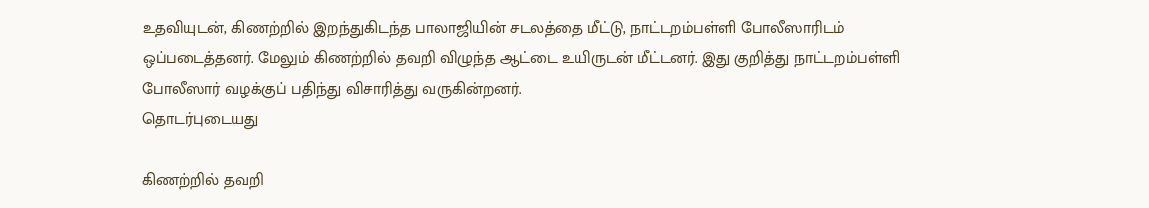உதவியுடன், கிணற்றில் இறந்துகிடந்த பாலாஜியின் சடலத்தை மீட்டு, நாட்டறம்பள்ளி போலீஸாரிடம் ஒப்படைத்தனர். மேலும் கிணற்றில் தவறி விழுந்த ஆட்டை உயிருடன் மீட்டனர். இது குறித்து நாட்டறம்பள்ளி போலீஸார் வழக்குப் பதிந்து விசாரித்து வருகின்றனர்.
தொடர்புடையது

கிணற்றில் தவறி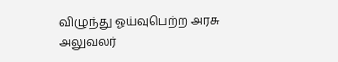விழுந்து ஓய்வுபெற்ற அரசு அலுவலர்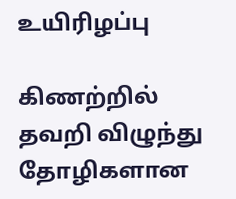உயிரிழப்பு

கிணற்றில் தவறி விழுந்து தோழிகளான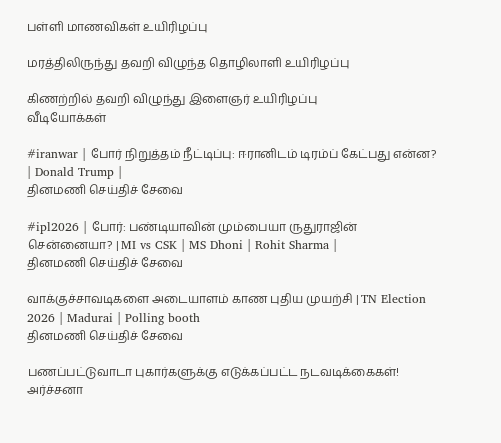பள்ளி மாணவிகள் உயிரிழப்பு

மரத்திலிருந்து தவறி விழுந்த தொழிலாளி உயிரிழப்பு

கிணற்றில் தவறி விழுந்து இளைஞர் உயிரிழப்பு
வீடியோக்கள்

#iranwar | போர் நிறுத்தம் நீட்டிப்பு: ஈரானிடம் டிரம்ப் கேட்பது என்ன? | Donald Trump |
தினமணி செய்திச் சேவை

#ipl2026 | போர்: பண்டியாவின் மும்பையா ருதுராஜின் சென்னையா? | MI vs CSK | MS Dhoni | Rohit Sharma |
தினமணி செய்திச் சேவை

வாக்குச்சாவடிகளை அடையாளம் காண புதிய முயற்சி | TN Election 2026 | Madurai | Polling booth
தினமணி செய்திச் சேவை

பணப்பட்டுவாடா புகார்களுக்கு எடுக்கப்பட்ட நடவடிக்கைகள்! அர்ச்சனா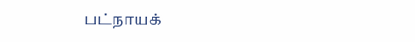பட்நாயக்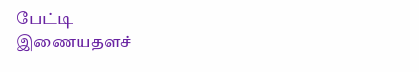பேட்டி
இணையதளச்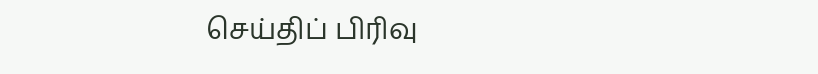செய்திப் பிரிவு